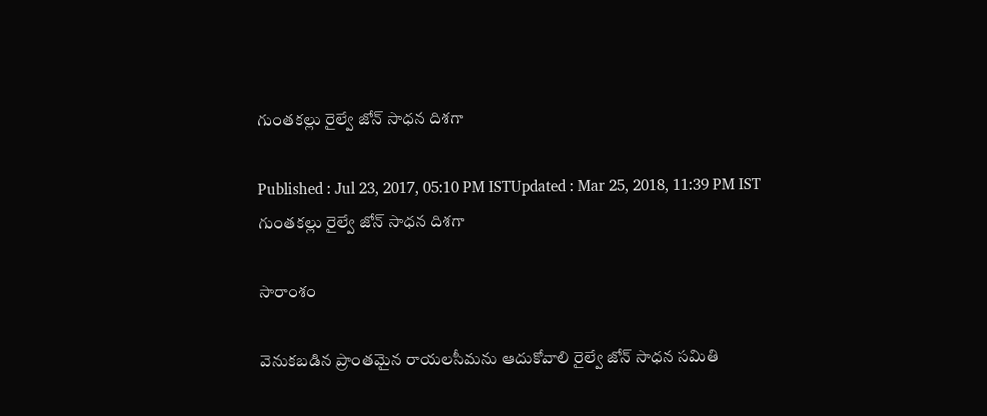గుంతకల్లు రైల్వే జోన్ సాధన దిశగా

Published : Jul 23, 2017, 05:10 PM ISTUpdated : Mar 25, 2018, 11:39 PM IST
గుంతకల్లు రైల్వే జోన్ సాధన దిశగా

సారాంశం

వెనుకబడిన ప్రాంతమైన రాయలసీమను ఆదుకోవాలి రైల్వే జోన్ సాధన సమితి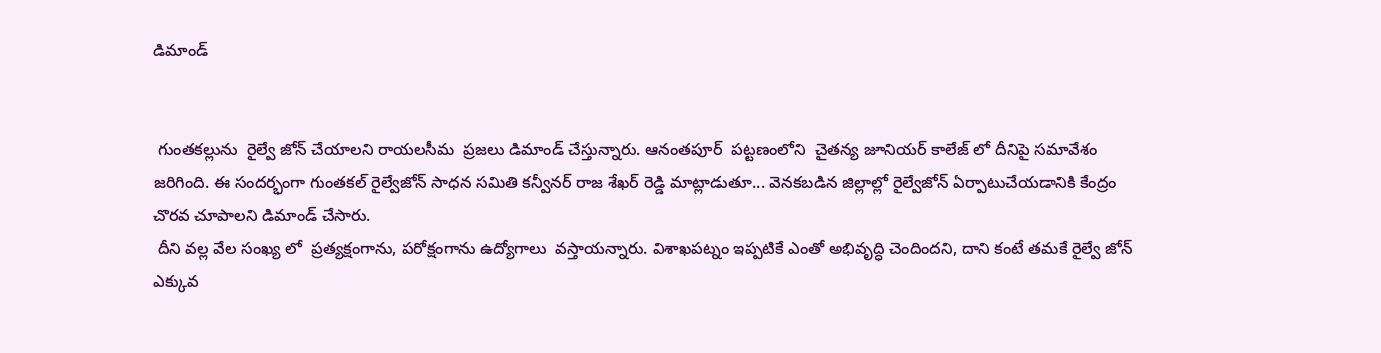డిమాండ్


 గుంతకల్లును  రైల్వే జోన్ చేయాలని రాయలసీమ  ప్రజలు డిమాండ్ చేస్తున్నారు. ఆనంతపూర్  పట్టణంలోని  చైతన్య జూనియర్ కాలేజ్ లో దీనిపై సమావేశం  జరిగింది. ఈ సందర్భంగా గుంతకల్ రైల్వేజోన్ సాధన సమితి కన్వీనర్ రాజ శేఖర్ రెడ్డి మాట్లాడుతూ... వెనకబడిన జిల్లాల్లో రైల్వేజోన్ ఏర్పాటుచేయడానికి కేంద్రం చొరవ చూపాలని డిమాండ్ చేసారు.
 దీని వల్ల వేల సంఖ్య లో  ప్రత్యక్షంగాను, పరోక్షంగాను ఉద్యోగాలు  వస్తాయన్నారు. విశాఖపట్నం ఇప్పటికే ఎంతో అభివృద్ధి చెందిందని, దాని కంటే తమకే రైల్వే జోన్ ఎక్కువ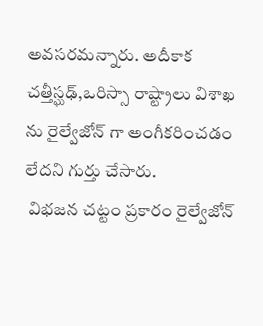అవసరమన్నారు. అదీకాక చత్తీస్ఘఢ్,ఒరిస్సా రాష్ట్రాలు విశాఖ ను రైల్వేజోన్ గా అంగీకరించడం లేదని గుర్తు చేసారు.
 విభజన చట్టం ప్రకారం రైల్వేజోన్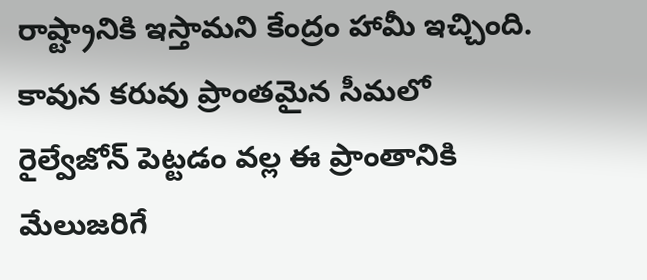రాష్ట్రానికి ఇస్తామని కేంద్రం హామీ ఇచ్చింది.  కావున కరువు ప్రాంతమైన సీమలో  రైల్వేజోన్ పెట్టడం వల్ల ఈ ప్రాంతానికి మేలుజరిగే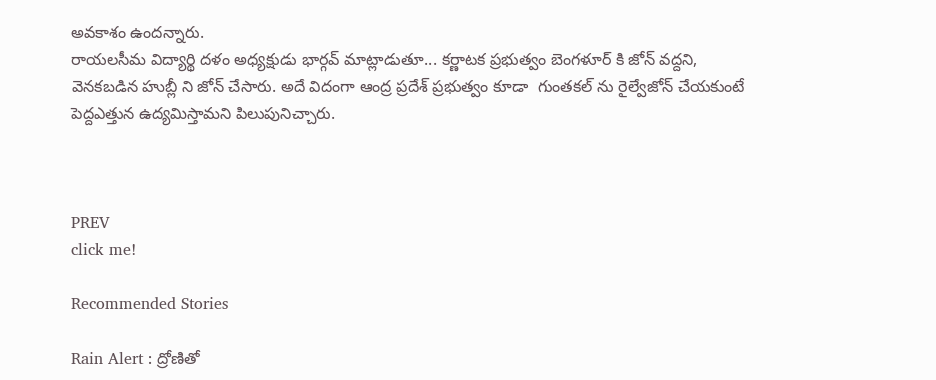అవకాశం ఉందన్నారు.
రాయలసీమ విద్యార్థి దళం అధ్యక్షుడు భార్గవ్ మాట్లాడుతూ... కర్ణాటక ప్రభుత్వం బెంగళూర్ కి జోన్ వద్దని, వెనకబడిన హుబ్లీ ని జోన్ చేసారు. అదే విదంగా ఆంద్ర ప్రదేశ్ ప్రభుత్వం కూడా  గుంతకల్ ను రైల్వేజోన్ చేయకుంటే పెద్దఎత్తున ఉద్యమిస్తామని పిలుపునిచ్చారు.



PREV
click me!

Recommended Stories

Rain Alert : ద్రోణితో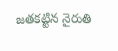జతకట్టిన నైరుతి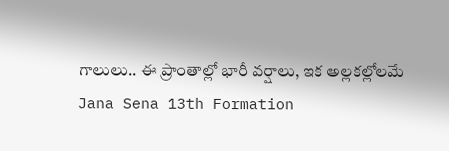గాలులు.. ఈ ప్రాంతాల్లో భారీ వర్షాలు, ఇక అల్లకల్లోలమే
Jana Sena 13th Formation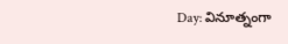Day: వినూత్నంగా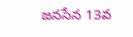జనసేన 13వ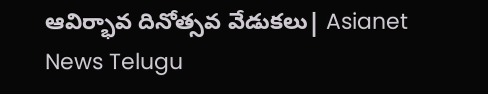ఆవిర్భావ దినోత్సవ వేడుకలు| Asianet News Telugu